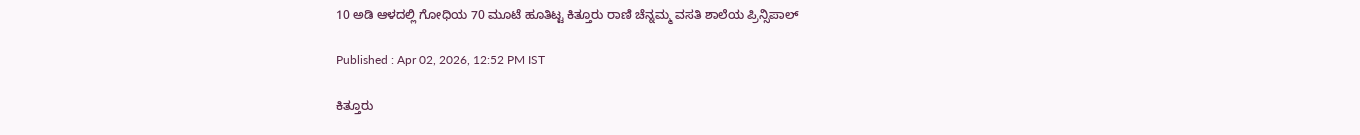10 ಅಡಿ ಆಳದಲ್ಲಿ ಗೋಧಿಯ 70 ಮೂಟೆ ಹೂತಿಟ್ಟ ಕಿತ್ತೂರು ರಾಣಿ ಚೆನ್ನಮ್ಮ ವಸತಿ ಶಾಲೆಯ ಪ್ರಿನ್ಸಿಪಾಲ್

Published : Apr 02, 2026, 12:52 PM IST

ಕಿತ್ತೂರು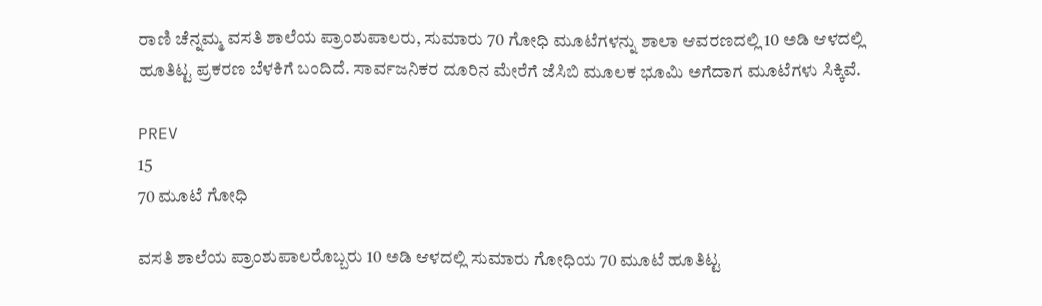ರಾಣಿ ಚೆನ್ನಮ್ಮ ವಸತಿ ಶಾಲೆಯ ಪ್ರಾಂಶುಪಾಲರು, ಸುಮಾರು 70 ಗೋಧಿ ಮೂಟೆಗಳನ್ನು ಶಾಲಾ ಆವರಣದಲ್ಲಿ 10 ಅಡಿ ಆಳದಲ್ಲಿ ಹೂತಿಟ್ಟ ಪ್ರಕರಣ ಬೆಳಕಿಗೆ ಬಂದಿದೆ. ಸಾರ್ವಜನಿಕರ ದೂರಿನ ಮೇರೆಗೆ ಜೆಸಿಬಿ ಮೂಲಕ ಭೂಮಿ ಅಗೆದಾಗ ಮೂಟೆಗಳು ಸಿಕ್ಕಿವೆ.

PREV
15
70 ಮೂಟೆ ಗೋಧಿ

ವಸತಿ ಶಾಲೆಯ ಪ್ರಾಂಶುಪಾಲರೊಬ್ಬರು 10 ಅಡಿ ಆಳದಲ್ಲಿ ಸುಮಾರು ಗೋಧಿಯ 70 ಮೂಟೆ ಹೂತಿಟ್ಟ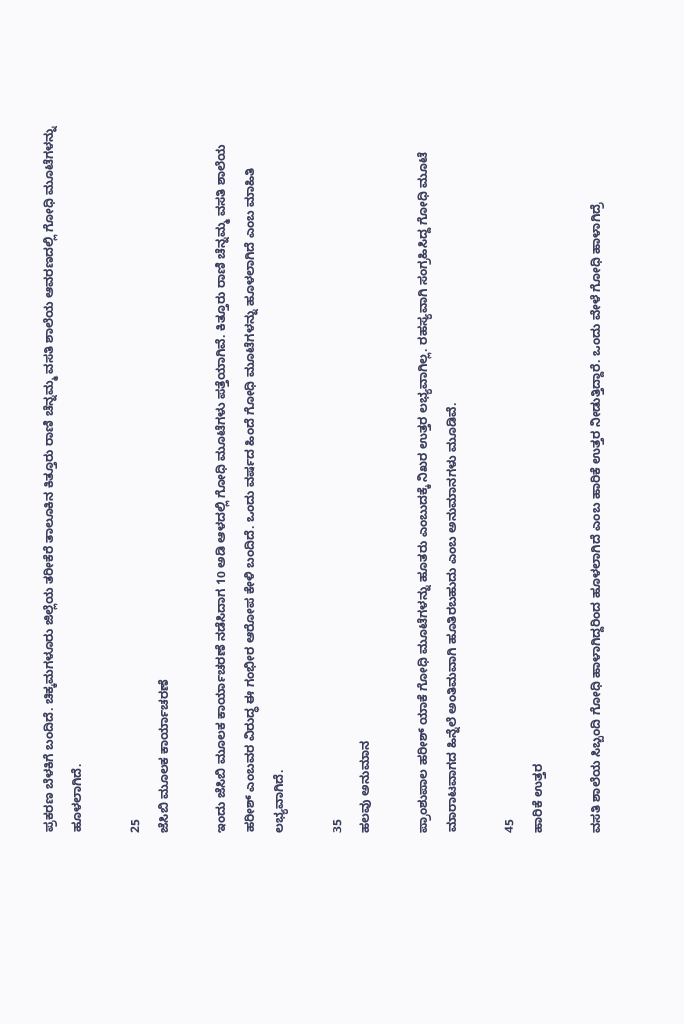ಪ್ರಕರಣ ಬೆಳಕಿಗೆ ಬಂದಿದೆ. ಚಿಕ್ಕಮಗಳೂರು ಜಿಲ್ಲೆಯ ತರೀಕೆರೆ ತಾಲೂಕಿನ ಕಿತ್ತೂರು ರಾಣಿ ಚೆನ್ನಮ್ಮ ವಸತಿ ಶಾಲೆಯ ಆವರಣದಲ್ಲಿ ಗೋಧಿ ಮೂಟೆಗಳನ್ನು ಹೂಳಲಾಗಿದೆ.

25
ಜೆಸಿಬಿ ಮೂಲಕ ಕಾರ್ಯಾಚರಣೆ

ಇಂದು ಜೆಸಿಬಿ ಮೂಲಕ ಕಾರ್ಯಾಚರಣೆ ನಡೆಸಿದಾಗ 10 ಅಡಿ ಆಳದಲ್ಲಿ ಗೋಧಿ ಮೂಟೆಗಳು ಪತ್ತೆಯಾಗಿವೆ. ಕಿತ್ತೂರು ರಾಣಿ ಚೆನ್ನಮ್ಮ ವಸತಿ ಶಾಲೆಯ ಹರೀಶ್ ಎಂಬವರ ವಿರುದ್ಧ ಈ ಗಂಭೀರ ಆರೋಪ ಕೇಳಿ ಬಂದಿದೆ. ಒಂದು ವರ್ಷದ ಹಿಂದೆ ಗೋಧಿ ಮೂಟೆಗಳನ್ನು ಹೂಳಲಾಗಿದೆ ಎಂಬ ಮಾಹಿತಿ ಲಭ್ಯವಾಗಿದೆ.

35
ಹಲವು ಅನುಮಾನ

ಪ್ರಾಂಶುಪಾಲ ಹರೀಶ್ ಯಾಕೆ ಗೋಧಿ ಮೂಟೆಗಳನ್ನು ಹೂತರು ಎಂಬುದಕ್ಕೆ ನಿಖರ ಉತ್ತರ ಲಭ್ಯವಾಗಿಲ್ಲ. ರಹಸ್ಯವಾಗಿ ಸಂಗ್ರಹಿಸಿದ್ದ ಗೋಧಿ ಮೂಟೆ ಮಾರಾಟವಾಗದ ಹಿನ್ನೆಲೆ ಅಂತಿಮವಾಗಿ ಹೂತಿರಬಹುದು ಎಂಬ ಅನುಮಾನಗಳು ಮೂಡಿವೆ.

45
ಹಾರಿಕೆ ಉತ್ತರ

ವಸತಿ ಶಾಲೆಯ ಸಿಬ್ಬಂದಿ ಗೋಧಿ ಹಾಳಾಗಿದ್ದರಿಂದ ಹೂಳಲಾಗಿದೆ ಎಂಬ ಹಾರಿಕೆ ಉತ್ತರ ನೀಡುತ್ತಿದ್ದಾರೆ. ಒಂದು ವೇಳೆ ಗೋಧಿ ಹಾಳಾಗಿದ್ರೆ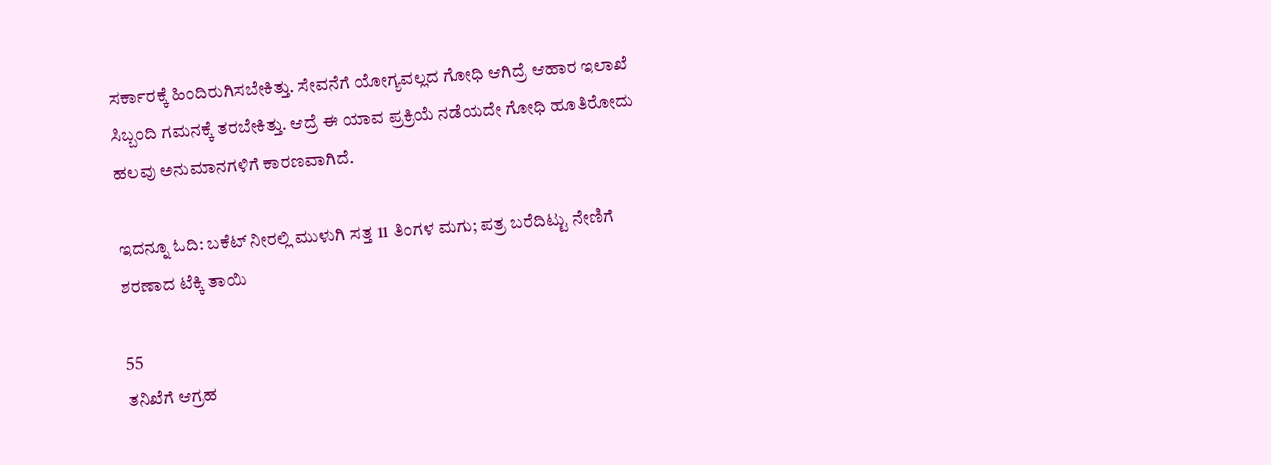ಸರ್ಕಾರಕ್ಕೆ ಹಿಂದಿರುಗಿಸಬೇಕಿತ್ತು. ಸೇವನೆಗೆ ಯೋಗ್ಯವಲ್ಲದ ಗೋಧಿ ಆಗಿದ್ರೆ ಆಹಾರ ಇಲಾಖೆ ಸಿಬ್ಬಂದಿ ಗಮನಕ್ಕೆ ತರಬೇಕಿತ್ತು. ಆದ್ರೆ ಈ ಯಾವ ಪ್ರಕ್ರಿಯೆ ನಡೆಯದೇ ಗೋಧಿ ಹೂತಿರೋದು ಹಲವು ಅನುಮಾನಗಳಿಗೆ ಕಾರಣವಾಗಿದೆ.

ಇದನ್ನೂ ಓದಿ: ಬಕೆಟ್ ನೀರಲ್ಲಿ ಮುಳುಗಿ ಸತ್ತ 11 ತಿಂಗಳ ಮಗು; ಪತ್ರ ಬರೆದಿಟ್ಟು ನೇಣಿಗೆ ಶರಣಾದ ಟೆಕ್ಕಿ ತಾಯಿ

55
ತನಿಖೆಗೆ ಆಗ್ರಹ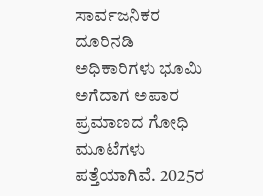ಸಾರ್ವಜನಿಕರ ದೂರಿನಡಿ ಅಧಿಕಾರಿಗಳು ಭೂಮಿ ಅಗೆದಾಗ ಅಪಾರ ಪ್ರಮಾಣದ ಗೋಧಿ ಮೂಟೆಗಳು ಪತ್ತೆಯಾಗಿವೆ. 2025ರ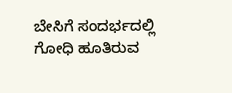ಬೇಸಿಗೆ ಸಂದರ್ಭದಲ್ಲಿ ಗೋಧಿ ಹೂತಿರುವ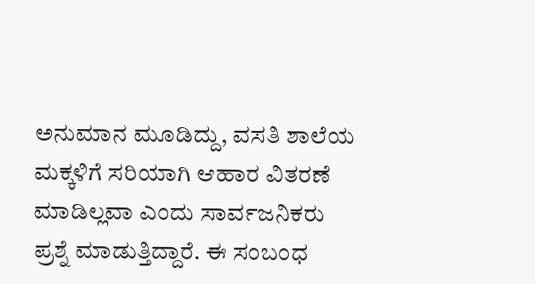ಅನುಮಾನ ಮೂಡಿದ್ದು, ವಸತಿ ಶಾಲೆಯ ಮಕ್ಕಳಿಗೆ ಸರಿಯಾಗಿ ಆಹಾರ ವಿತರಣೆ ಮಾಡಿಲ್ಲವಾ ಎಂದು ಸಾರ್ವಜನಿಕರು ಪ್ರಶ್ನೆ ಮಾಡುತ್ತಿದ್ದಾರೆ. ಈ ಸಂಬಂಧ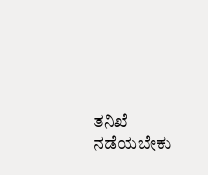ತನಿಖೆ ನಡೆಯಬೇಕು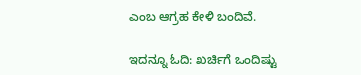ಎಂಬ ಆಗ್ರಹ ಕೇಳಿ ಬಂದಿವೆ.

ಇದನ್ನೂ ಓದಿ: ಖರ್ಚಿಗೆ ಒಂದಿಷ್ಟು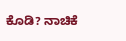ಕೊಡಿ? ನಾಚಿಕೆ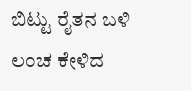ಬಿಟ್ಟು ರೈತನ ಬಳಿ ಲಂಚ ಕೇಳಿದ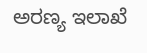ಅರಣ್ಯ ಇಲಾಖೆ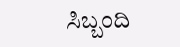ಸಿಬ್ಬಂದಿ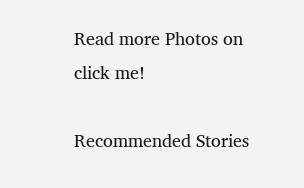Read more Photos on
click me!

Recommended Stories